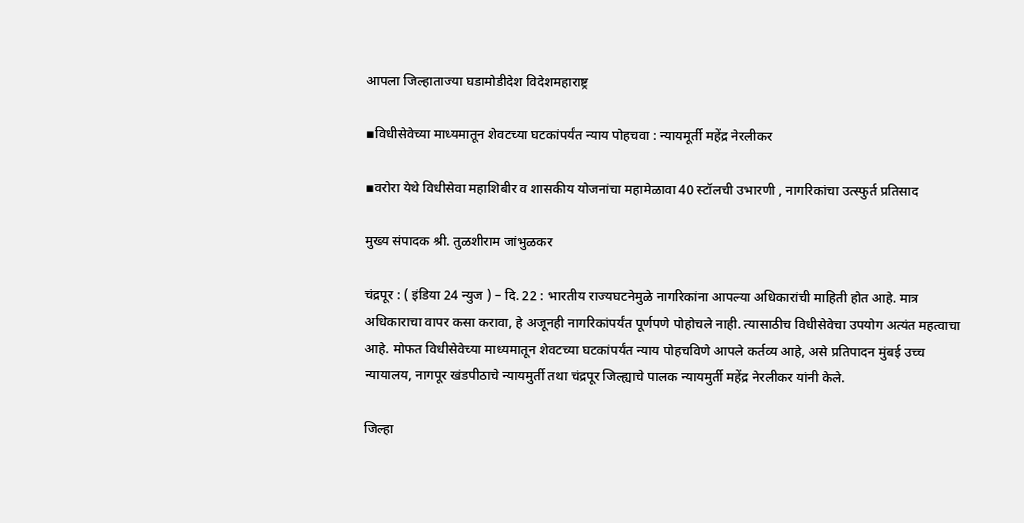आपला जिल्हाताज्या घडामोडीदेश विदेशमहाराष्ट्र

▪विधीसेवेच्या माध्यमातून शेवटच्या घटकांपर्यंत न्याय पोहचवा : न्यायमूर्ती महेंद्र नेरलीकर

▪वरोरा येथे विधीसेवा महाशिबीर व शासकीय योजनांचा महामेळावा 40 स्टॉलची उभारणी , नागरिकांचा उत्स्फुर्त प्रतिसाद

मुख्य संपादक श्री. तुळशीराम जांभुळकर

चंद्रपूर : ( इंडिया 24 न्युज ) – दि. 22 : भारतीय राज्यघटनेमुळे नागरिकांना आपल्या अधिकारांची माहिती होत आहे. मात्र अधिकाराचा वापर कसा करावा, हे अजूनही नागरिकांपर्यंत पूर्णपणे पोहोचले नाही. त्यासाठीच विधीसेवेचा उपयोग अत्यंत महत्वाचा आहे. मोफत विधीसेवेच्या माध्यमातून शेवटच्या घटकांपर्यंत न्याय पोहचविणे आपले कर्तव्य आहे, असे प्रतिपादन मुंबई उच्च न्यायालय, नागपूर खंडपीठाचे न्यायमुर्ती तथा चंद्रपूर जिल्ह्याचे पालक न्यायमुर्ती महेंद्र नेरलीकर यांनी केले.

जिल्हा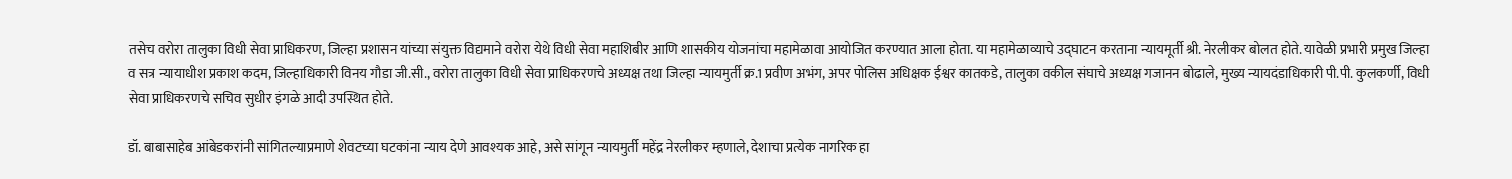तसेच वरोरा तालुका विधी सेवा प्राधिकरण, जिल्हा प्रशासन यांच्या संयुक्त विद्यमाने वरोरा येथे विधी सेवा महाशिबीर आणि शासकीय योजनांचा महामेळावा आयोजित करण्यात आला होता. या महामेळाव्याचे उद्घाटन करताना न्यायमूर्ती श्री. नेरलीकर बोलत होते. यावेळी प्रभारी प्रमुख जिल्हा व सत्र न्यायाधीश प्रकाश कदम, जिल्हाधिकारी विनय गौडा जी.सी., वरोरा तालुका विधी सेवा प्राधिकरणचे अध्यक्ष तथा जिल्हा न्यायमुर्ती क्र.1 प्रवीण अभंग, अपर पोलिस अधिक्षक ईश्वर कातकडे, तालुका वकील संघाचे अध्यक्ष गजानन बोढाले, मुख्य न्यायदंडाधिकारी पी.पी. कुलकर्णी, विधी सेवा प्राधिकरणचे सचिव सुधीर इंगळे आदी उपस्थित होते.

डॉ. बाबासाहेब आंबेडकरांनी सांगितल्याप्रमाणे शेवटच्या घटकांना न्याय देणे आवश्यक आहे, असे सांगून न्यायमुर्ती महेंद्र नेरलीकर म्हणाले, देशाचा प्रत्येक नागरिक हा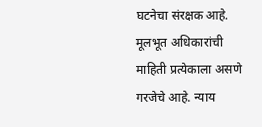घटनेचा संरक्षक आहे. मूलभूत अधिकारांची माहिती प्रत्येकाला असणे गरजेचे आहे. न्याय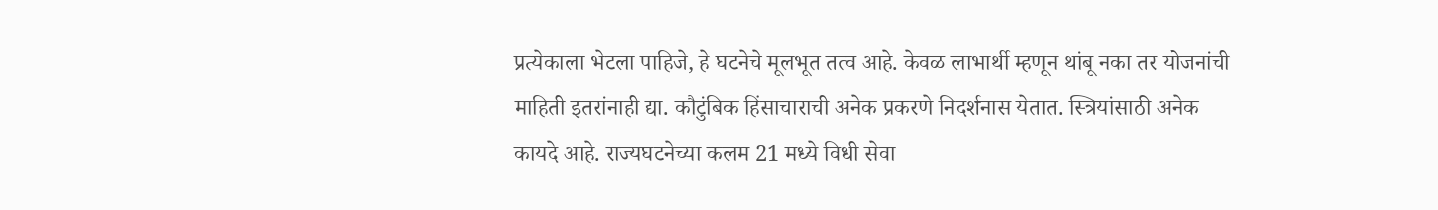प्रत्येकाला भेटला पाहिजे, हे घटनेचे मूलभूत तत्व आहे. केवळ लाभार्थी म्हणून थांबू नका तर योजनांची माहिती इतरांनाही द्या. कौटुंबिक हिंसाचाराची अनेक प्रकरणे निदर्शनास येतात. स्त्रियांसाठी अनेक कायदे आहे. राज्यघटनेच्या कलम 21 मध्ये विधी सेवा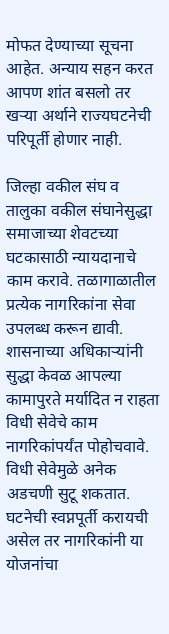मोफत देण्याच्या सूचना आहेत. अन्याय सहन करत आपण शांत बसलो तर खऱ्या अर्थाने राज्यघटनेची परिपूर्ती होणार नाही.

जिल्हा वकील संघ व तालुका वकील संघानेसुद्धा समाजाच्या शेवटच्या घटकासाठी न्यायदानाचे काम करावे. तळागाळातील प्रत्येक नागरिकांना सेवा उपलब्ध करून द्यावी. शासनाच्या अधिकाऱ्यांनी सुद्धा केवळ आपल्या कामापुरते मर्यादित न राहता विधी सेवेचे काम नागरिकांपर्यंत पोहोचवावे. विधी सेवेमुळे अनेक अडचणी सुटू शकतात. घटनेची स्वप्नपूर्ती करायची असेल तर नागरिकांनी या योजनांचा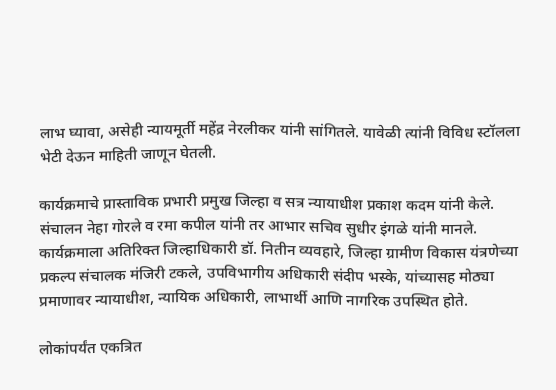लाभ घ्यावा, असेही न्यायमूर्ती महेंद्र नेरलीकर यांनी सांगितले. यावेळी त्यांनी विविध स्टॉलला भेटी देऊन माहिती जाणून घेतली.

कार्यक्रमाचे प्रास्ताविक प्रभारी प्रमुख जिल्हा व सत्र न्यायाधीश प्रकाश कदम यांनी केले. संचालन नेहा गोरले व रमा कपील यांनी तर आभार सचिव सुधीर इंगळे यांनी मानले. कार्यक्रमाला अतिरिक्त जिल्हाधिकारी डॉ. नितीन व्यवहारे, जिल्हा ग्रामीण विकास यंत्रणेच्या प्रकल्प संचालक मंजिरी टकले, उपविभागीय अधिकारी संदीप भस्के, यांच्यासह मोठ्या प्रमाणावर न्यायाधीश, न्यायिक अधिकारी, लाभार्थी आणि नागरिक उपस्थित होते.

लोकांपर्यंत एकत्रित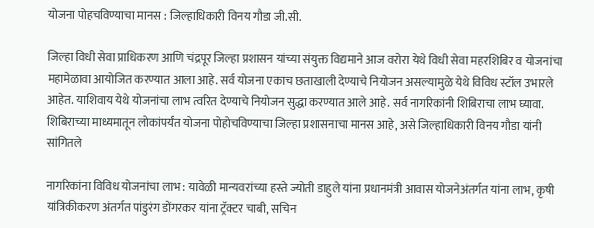योजना पोहचविण्याचा मानस : जिल्हाधिकारी विनय गौडा जी.सी.

जिल्हा विधी सेवा प्राधिकरण आणि चंद्रपूर जिल्हा प्रशासन यांच्या संयुक्त विद्यमाने आज वरोरा येथे विधी सेवा महरशिबिर व योजनांचा महामेळावा आयोजित करण्यात आला आहे. सर्व योजना एकाच छताखाली देण्याचे नियोजन असल्यामुळे येथे विविध स्टॉल उभारले आहेत. याशिवाय येथे योजनांचा लाभ त्वरित देण्याचे नियोजन सुद्धा करण्यात आले आहे. सर्व नागरिकांनी शिबिराचा लाभ घ्यावा. शिबिराच्या माध्यमातून लोकांपर्यंत योजना पोहोचविण्याचा जिल्हा प्रशासनाचा मानस आहे, असे जिल्हाधिकारी विनय गौडा यांनी सांगितले

नागरिकांना विविध योजनांचा लाभ : यावेळी मान्यवरांच्या हस्ते ज्योती डाहुले यांना प्रधानमंत्री आवास योजनेअंतर्गत यांना लाभ, कृषी यांत्रिकीकरण अंतर्गत पांडुरंग डोंगरकर यांना ट्रॅक्टर चाबी, सचिन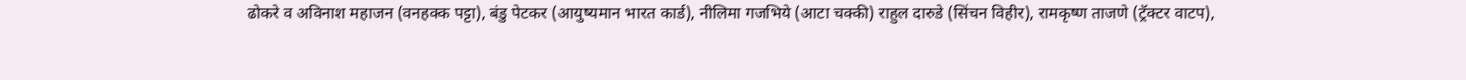ढोकरे व अविनाश महाजन (वनहक्क पट्टा), बंडु पेटकर (आयुष्यमान भारत कार्ड), नीलिमा गजभिये (आटा चक्की) राहुल दारुडे (सिंचन विहीर), रामकृष्ण ताजणे (ट्रॅक्टर वाटप),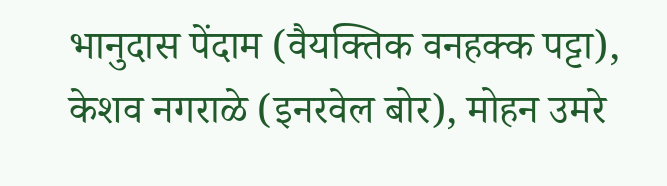भानुदास पेंदाम (वैयक्तिक वनहक्क पट्टा), केशव नगराळे (इनरवेल बोर), मोहन उमरे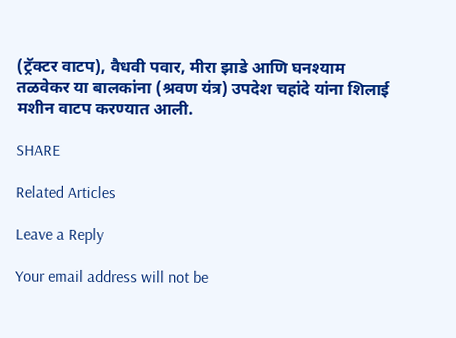(ट्रॅक्टर वाटप), वैधवी पवार, मीरा झाडे आणि घनश्याम तळवेकर या बालकांना (श्रवण यंत्र) उपदेश चहांदे यांना शिलाई मशीन वाटप करण्यात आली.

SHARE

Related Articles

Leave a Reply

Your email address will not be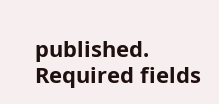published. Required fields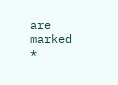are marked *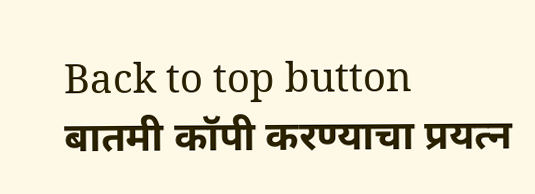Back to top button
बातमी कॉपी करण्याचा प्रयत्न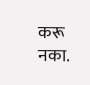करू नका.